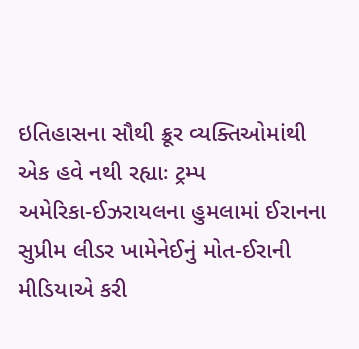ઇતિહાસના સૌથી ક્રૂર વ્યક્તિઓમાંથી એક હવે નથી રહ્યાઃ ટ્રમ્પ
અમેરિકા-ઈઝરાયલના હુમલામાં ઈરાનના સુપ્રીમ લીડર ખામેનેઈનું મોત-ઈરાની મીડિયાએ કરી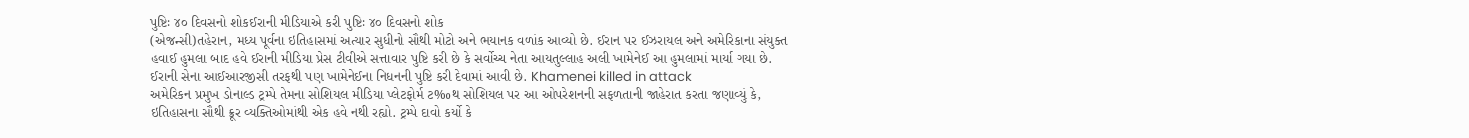પુષ્ટિઃ ૪૦ દિવસનો શોકઈરાની મીડિયાએ કરી પુષ્ટિઃ ૪૦ દિવસનો શોક
(એજન્સી)તહેરાન, મધ્ય પૂર્વના ઇતિહાસમાં અત્યાર સુધીનો સૌથી મોટો અને ભયાનક વળાંક આવ્યો છે. ઈરાન પર ઈઝરાયલ અને અમેરિકાના સંયુક્ત હવાઈ હુમલા બાદ હવે ઈરાની મીડિયા પ્રેસ ટીવીએ સત્તાવાર પુષ્ટિ કરી છે કે સર્વોચ્ચ નેતા આયતુલ્લાહ અલી ખામેનેઈ આ હુમલામાં માર્યા ગયા છે. ઈરાની સેના આઈઆરજીસી તરફથી પણ ખામેનેઈના નિધનની પુષ્ટિ કરી દેવામાં આવી છે. Khamenei killed in attack
અમેરિકન પ્રમુખ ડોનાલ્ડ ટ્રમ્પે તેમના સોશિયલ મીડિયા પ્લેટફોર્મ ટ‰થ સોશિયલ પર આ ઓપરેશનની સફળતાની જાહેરાત કરતા જણાવ્યું કે, ઇતિહાસના સૌથી ક્રૂર વ્યક્તિઓમાંથી એક હવે નથી રહ્યો. ટ્રમ્પે દાવો કર્યો કે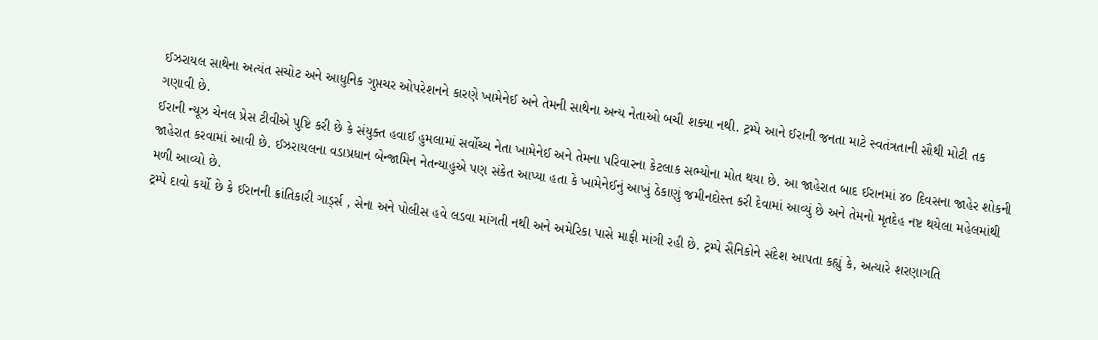ઈઝરાયલ સાથેના અત્યંત સચોટ અને આધુનિક ગુપ્તચર ઓપરેશનને કારણે ખામેનેઈ અને તેમની સાથેના અન્ય નેતાઓ બચી શક્યા નથી. ટ્રમ્પે આને ઈરાની જનતા માટે સ્વતંત્રતાની સૌથી મોટી તક ગણાવી છે.
ઈરાની ન્યૂઝ ચેનલ પ્રેસ ટીવીએ પુષ્ટિ કરી છે કે સંયુક્ત હવાઈ હુમલામાં સર્વોચ્ચ નેતા ખામેનેઈ અને તેમના પરિવારના કેટલાક સભ્યોના મોત થયા છે. આ જાહેરાત બાદ ઈરાનમાં ૪૦ દિવસના જાહેર શોકની જાહેરાત કરવામાં આવી છે. ઈઝરાયલના વડાપ્રધાન બેન્જામિન નેતન્યાહુએ પણ સંકેત આપ્યા હતા કે ખામેનેઈનું આખું ઠેકાણું જમીનદોસ્ત કરી દેવામાં આવ્યું છે અને તેમનો મૃતદેહ નષ્ટ થયેલા મહેલમાંથી મળી આવ્યો છે.
ટ્રમ્પે દાવો કર્યો છે કે ઈરાનની ક્રાંતિકારી ગાર્ડ્સ , સેના અને પોલીસ હવે લડવા માંગતી નથી અને અમેરિકા પાસે માફી માંગી રહી છે. ટ્રમ્પે સૈનિકોને સંદેશ આપતા કહ્યું કે, અત્યારે શરણાગતિ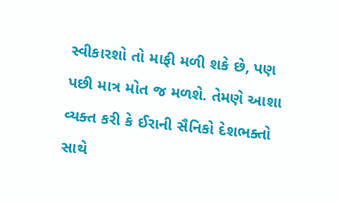સ્વીકારશો તો માફી મળી શકે છે, પણ પછી માત્ર મોત જ મળશે. તેમણે આશા વ્યક્ત કરી કે ઈરાની સૈનિકો દેશભક્તો સાથે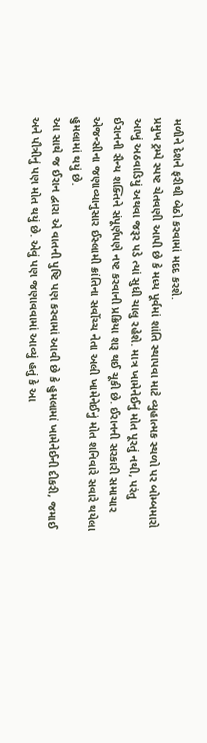મળીને દેશને ફરીથી બેઠો કરવામાં મદદ કરશે.
પ્રમુખ ટ્રમ્પે સ્પષ્ટ ચેતવણી આપી છે કે મધ્ય પૂર્વમાં શાંતિ સ્થાપવા માટે વ્યુહાત્મક સ્થળો પર બોમ્બમારો આખું અઠવાડિયું અથવા જરૂર પડે ત્યાં સુધી ચાલુ રહેશે. માત્ર ખામેનેઈનું મોત પૂરતું નથી, પરંતુ ઈરાનની સૈન્ય શક્તિને સંપૂર્ણપણે નષ્ટ કરવાની પ્રક્રિયા શરૂ થઈ ચૂકી છે. ઈરાનની સરકારી સમાચાર એજન્સીના જણાવ્યાનુસાર ઈસ્લામી ક્રાંતિના સર્વોચ્ચ નેતા અલી ખામેનેઈનું મોત શનિવારે સવારે થયેલા હુમલામાં થયું છે.
આ સાથે જ ઈરાન દ્વારા એ વાતની પુષ્ટિ પણ કરવામાં આવી છે કે હુમલામાં ખામેનેઈની દીકરી, જમાઈ અને પૌત્રીનું પણ મોત થયું છે. એવું પણ જણાવવામાં આવ્યું હતું કે આ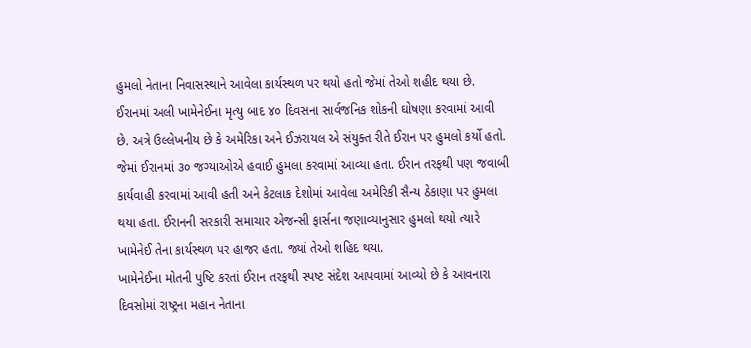હુમલો નેતાના નિવાસસ્થાને આવેલા કાર્યસ્થળ પર થયો હતો જેમાં તેઓ શહીદ થયા છે. ઈરાનમાં અલી ખામેનેઈના મૃત્યુ બાદ ૪૦ દિવસના સાર્વજનિક શોકની ઘોષણા કરવામાં આવી છે. અત્રે ઉલ્લેખનીય છે કે અમેરિકા અને ઈઝરાયલ એ સંયુક્ત રીતે ઈરાન પર હુમલો કર્યો હતો.
જેમાં ઈરાનમાં ૩૦ જગ્યાઓએ હવાઈ હુમલા કરવામાં આવ્યા હતા. ઈરાન તરફથી પણ જવાબી કાર્યવાહી કરવામાં આવી હતી અને કેટલાક દેશોમાં આવેલા અમેરિકી સૈન્ય ઠેકાણા પર હુમલા થયા હતા. ઈરાનની સરકારી સમાચાર એજન્સી ફાર્સના જણાવ્યાનુસાર હુમલો થયો ત્યારે ખામેનેઈ તેના કાર્યસ્થળ પર હાજર હતા. જ્યાં તેઓ શહિદ થયા.
ખામેનેઈના મોતની પુષ્ટિ કરતાં ઈરાન તરફથી સ્પષ્ટ સંદેશ આપવામાં આવ્યો છે કે આવનારા દિવસોમાં રાષ્ટ્રના મહાન નેતાના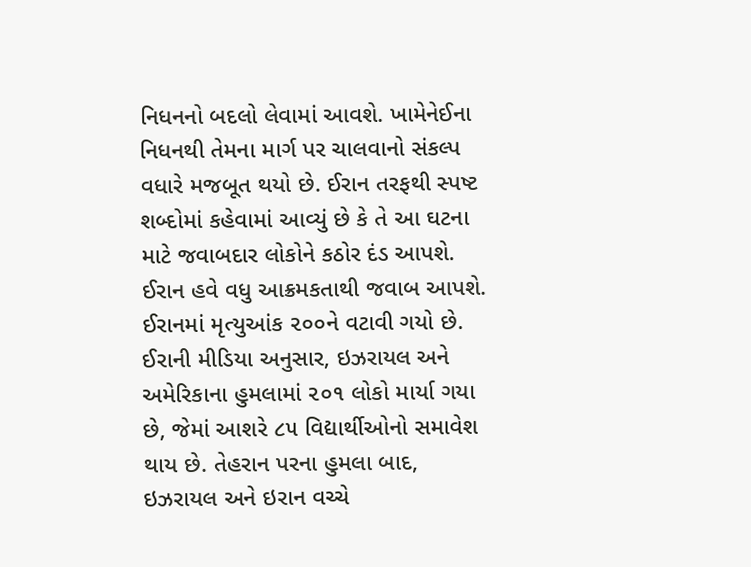નિધનનો બદલો લેવામાં આવશે. ખામેનેઈના નિધનથી તેમના માર્ગ પર ચાલવાનો સંકલ્પ વધારે મજબૂત થયો છે. ઈરાન તરફથી સ્પષ્ટ શબ્દોમાં કહેવામાં આવ્યું છે કે તે આ ઘટના માટે જવાબદાર લોકોને કઠોર દંડ આપશે. ઈરાન હવે વધુ આક્રમકતાથી જવાબ આપશે. ઈરાનમાં મૃત્યુઆંક ૨૦૦ને વટાવી ગયો છે.
ઈરાની મીડિયા અનુસાર, ઇઝરાયલ અને અમેરિકાના હુમલામાં ૨૦૧ લોકો માર્યા ગયા છે, જેમાં આશરે ૮૫ વિદ્યાર્થીઓનો સમાવેશ થાય છે. તેહરાન પરના હુમલા બાદ, ઇઝરાયલ અને ઇરાન વચ્ચે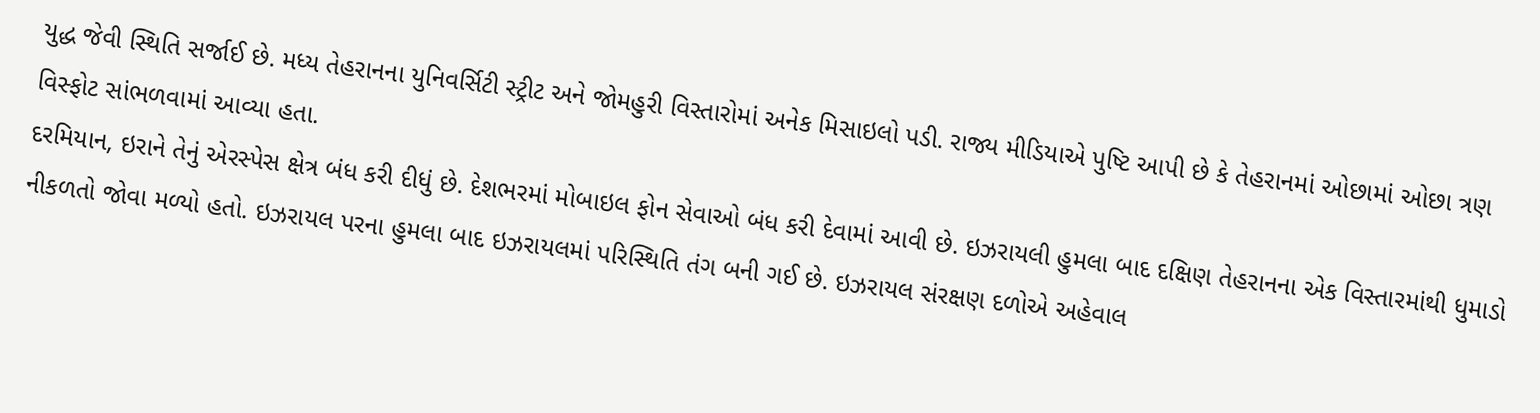યુદ્ધ જેવી સ્થિતિ સર્જાઈ છે. મધ્ય તેહરાનના યુનિવર્સિટી સ્ટ્રીટ અને જોમહુરી વિસ્તારોમાં અનેક મિસાઇલો પડી. રાજ્ય મીડિયાએ પુષ્ટિ આપી છે કે તેહરાનમાં ઓછામાં ઓછા ત્રણ વિસ્ફોટ સાંભળવામાં આવ્યા હતા.
દરમિયાન, ઇરાને તેનું એરસ્પેસ ક્ષેત્ર બંધ કરી દીધું છે. દેશભરમાં મોબાઇલ ફોન સેવાઓ બંધ કરી દેવામાં આવી છે. ઇઝરાયલી હુમલા બાદ દક્ષિણ તેહરાનના એક વિસ્તારમાંથી ધુમાડો નીકળતો જોવા મળ્યો હતો. ઇઝરાયલ પરના હુમલા બાદ ઇઝરાયલમાં પરિસ્થિતિ તંગ બની ગઈ છે. ઇઝરાયલ સંરક્ષણ દળોએ અહેવાલ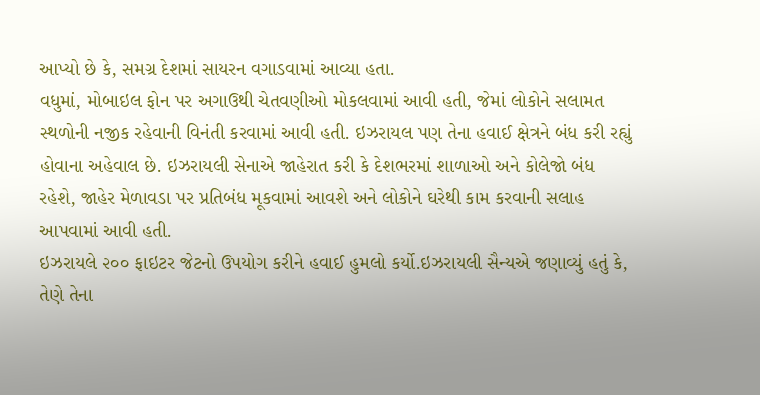આપ્યો છે કે, સમગ્ર દેશમાં સાયરન વગાડવામાં આવ્યા હતા.
વધુમાં, મોબાઇલ ફોન પર અગાઉથી ચેતવણીઓ મોકલવામાં આવી હતી, જેમાં લોકોને સલામત સ્થળોની નજીક રહેવાની વિનંતી કરવામાં આવી હતી. ઇઝરાયલ પણ તેના હવાઈ ક્ષેત્રને બંધ કરી રહ્યું હોવાના અહેવાલ છે. ઇઝરાયલી સેનાએ જાહેરાત કરી કે દેશભરમાં શાળાઓ અને કોલેજો બંધ રહેશે, જાહેર મેળાવડા પર પ્રતિબંધ મૂકવામાં આવશે અને લોકોને ઘરેથી કામ કરવાની સલાહ આપવામાં આવી હતી.
ઇઝરાયલે ૨૦૦ ફાઇટર જેટનો ઉપયોગ કરીને હવાઈ હુમલો કર્યો.ઇઝરાયલી સૈન્યએ જણાવ્યું હતું કે, તેણે તેના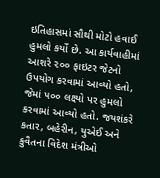ઇતિહાસમાં સૌથી મોટો હવાઈ હુમલો કર્યો છે. આ કાર્યવાહીમાં આશરે ૨૦૦ ફાઇટર જેટનો ઉપયોગ કરવામાં આવ્યો હતો, જેમાં ૫૦૦ લક્ષ્યો પર હુમલો કરવામાં આવ્યો હતો. જયશંકરે કતાર, બહેરીન, યુએઈ અને કુવૈતના વિદેશ મંત્રીઓ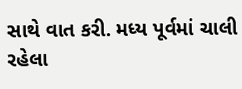સાથે વાત કરી. મધ્ય પૂર્વમાં ચાલી રહેલા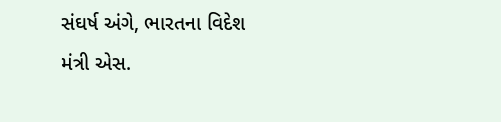સંઘર્ષ અંગે, ભારતના વિદેશ મંત્રી એસ.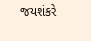જયશંકરે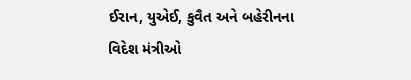ઈરાન, યુએઈ, કુવૈત અને બહેરીનના વિદેશ મંત્રીઓ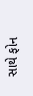સાથે ફોન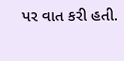પર વાત કરી હતી.